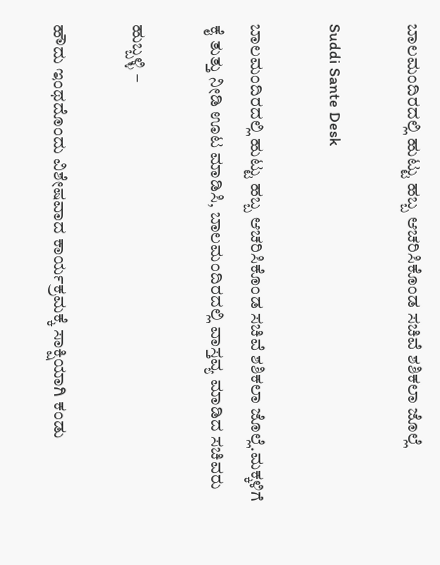ಬಾಲಮಂದಿರದಲ್ಲಿ ಹುಟ್ಟು ಹಬ್ಬ ಆಚರಿಸಿಕೊಂಡ ಸಚಿವೆ ಶಶಿಕಲಾ ಜೊಲ್ಲೆ

Suddi Sante Desk

ಬಾಲಮಂದಿರದಲ್ಲಿ ಹುಟ್ಟು ಹಬ್ಬ ಆಚರಿಸಿಕೊಂಡ ಸಚಿವೆ ಶಶಿಕಲಾ ಜೊಲ್ಲೆ.ಮಕ್ಕಳಿಗೆ ಕೈ ತುತ್ತು ನೀಡಿ ಊಟ ಮಾಡಿಸಿ, ಬಾಲಮಂದಿರದಲ್ಲಿ ವಾಸ್ತವ್ಯ ಮಾಡಿದ ಸಚಿವರು

ಹುಬ್ಬಳ್ಳಿ –

ಹೌದು ಇಂಥದೊಂದು ವಿಶೇಷವಾದ ಕಾರ್ಯಕ್ರಮಕ್ಕೆ ಸಾಕ್ಷಿಯಾಗಿ ಕಂಡು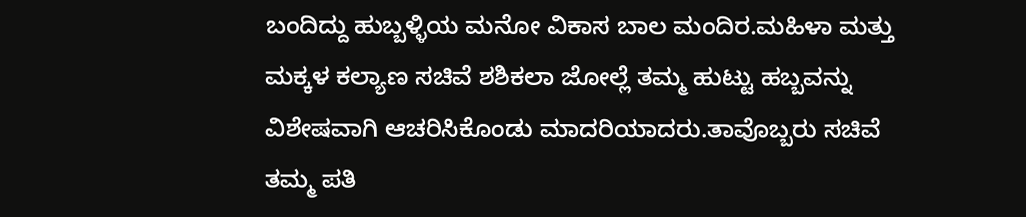ಬಂದಿದ್ದು ಹುಬ್ಬಳ್ಳಿಯ ಮನೋ ವಿಕಾಸ ಬಾಲ ಮಂದಿರ.ಮಹಿಳಾ ಮತ್ತು ಮಕ್ಕಳ ಕಲ್ಯಾಣ ಸಚಿವೆ ಶಶಿಕಲಾ ಜೋಲ್ಲೆ ತಮ್ಮ ಹುಟ್ಟು ಹಬ್ಬವನ್ನು ವಿಶೇಷವಾಗಿ ಆಚರಿಸಿಕೊಂಡು ಮಾದರಿಯಾದರು.ತಾವೊಬ್ಬರು ಸಚಿವೆ ತಮ್ಮ ಪತಿ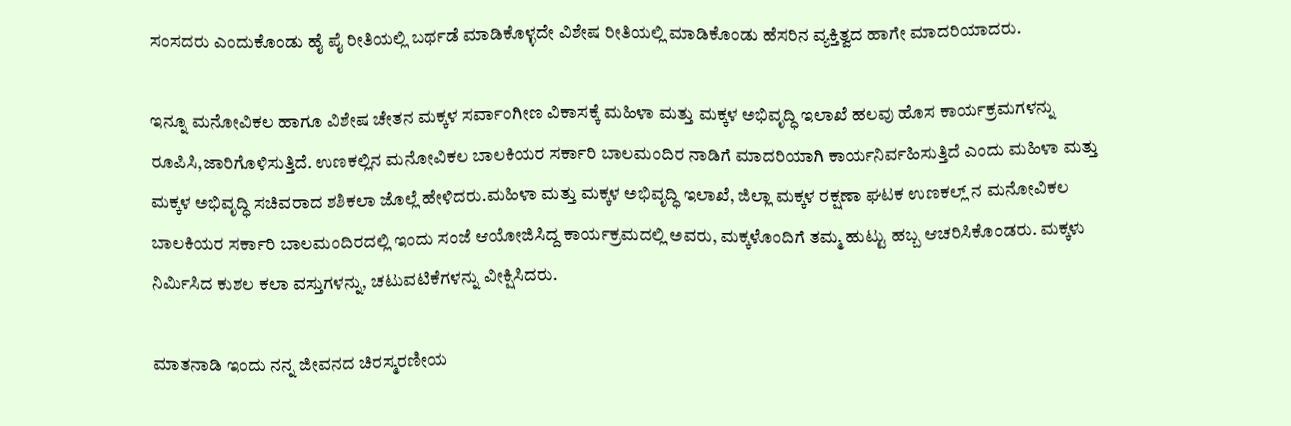ಸಂಸದರು ಎಂದುಕೊಂಡು ಹೈ ಪೈ ರೀತಿಯಲ್ಲಿ ಬರ್ಥಡೆ ಮಾಡಿಕೊಳ್ಳದೇ ವಿಶೇಷ ರೀತಿಯಲ್ಲಿ ಮಾಡಿಕೊಂಡು ಹೆಸರಿನ ವ್ಯಕ್ತಿತ್ವದ ಹಾಗೇ ಮಾದರಿಯಾದರು.

ಇನ್ನೂ ಮನೋವಿಕಲ ಹಾಗೂ ವಿಶೇಷ ಚೇತನ ಮಕ್ಕಳ ಸರ್ವಾಂಗೀಣ ವಿಕಾಸಕ್ಕೆ ಮಹಿಳಾ ಮತ್ತು ಮಕ್ಕಳ ಅಭಿವೃದ್ಧಿ ಇಲಾಖೆ ಹಲವು ಹೊಸ ಕಾರ್ಯಕ್ರಮಗಳನ್ನು ರೂಪಿಸಿ,ಜಾರಿಗೊಳಿಸುತ್ತಿದೆ. ಉಣಕಲ್ಲಿನ ಮನೋವಿಕಲ ಬಾಲಕಿಯರ ಸರ್ಕಾರಿ ಬಾಲಮಂದಿರ ನಾಡಿಗೆ ಮಾದರಿಯಾಗಿ ಕಾರ್ಯನಿರ್ವಹಿಸುತ್ತಿದೆ ಎಂದು ಮಹಿಳಾ ಮತ್ತು ಮಕ್ಕಳ ಅಭಿವೃದ್ಧಿ ಸಚಿವರಾದ ಶಶಿಕಲಾ ಜೊಲ್ಲೆ ಹೇಳಿದರು.ಮಹಿಳಾ ಮತ್ತು ಮಕ್ಕಳ ಅಭಿವೃದ್ಧಿ ಇಲಾಖೆ, ಜಿಲ್ಲಾ ಮಕ್ಕಳ ರಕ್ಷಣಾ ಘಟಕ ಉಣಕಲ್ಲ್ ನ ಮನೋವಿಕಲ ಬಾಲಕಿಯರ ಸರ್ಕಾರಿ ಬಾಲಮಂದಿರದಲ್ಲಿ ಇಂದು ಸಂಜೆ ಆಯೋಜಿಸಿದ್ದ ಕಾರ್ಯಕ್ರಮದಲ್ಲಿ ಅವರು, ಮಕ್ಕಳೊಂದಿಗೆ ತಮ್ಮ ಹುಟ್ಟು ಹಬ್ಬ ಆಚರಿಸಿಕೊಂಡರು. ಮಕ್ಕಳು ನಿರ್ಮಿಸಿದ ಕುಶಲ ಕಲಾ ವಸ್ತುಗಳನ್ನು, ಚಟುವಟಿಕೆಗಳನ್ನು ವೀಕ್ಷಿಸಿದರು.

ಮಾತನಾಡಿ ಇಂದು ನನ್ನ ಜೀವನದ ಚಿರಸ್ಮರಣೀಯ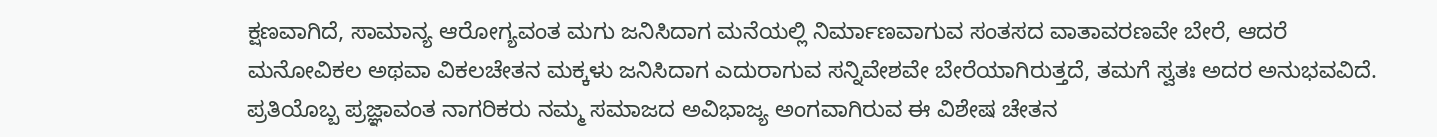ಕ್ಷಣವಾಗಿದೆ, ಸಾಮಾನ್ಯ ಆರೋಗ್ಯವಂತ ಮಗು ಜನಿಸಿದಾಗ ಮನೆಯಲ್ಲಿ ನಿರ್ಮಾಣವಾಗುವ ಸಂತಸದ ವಾತಾವರಣವೇ ಬೇರೆ, ಆದರೆ ಮನೋವಿಕಲ ಅಥವಾ ವಿಕಲಚೇತನ ಮಕ್ಕಳು ಜನಿಸಿದಾಗ ಎದುರಾಗುವ ಸನ್ನಿವೇಶವೇ ಬೇರೆಯಾಗಿರುತ್ತದೆ, ತಮಗೆ ಸ್ವತಃ ಅದರ ಅನುಭವವಿದೆ. ಪ್ರತಿಯೊಬ್ಬ ಪ್ರಜ್ಞಾವಂತ ನಾಗರಿಕರು ನಮ್ಮ ಸಮಾಜದ ಅವಿಭಾಜ್ಯ ಅಂಗವಾಗಿರುವ ಈ ವಿಶೇಷ ಚೇತನ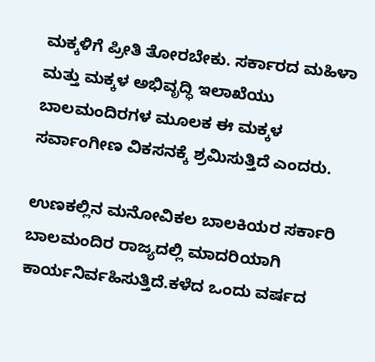ಮಕ್ಕಳಿಗೆ ಪ್ರೀತಿ ತೋರಬೇಕು. ಸರ್ಕಾರದ ಮಹಿಳಾ ಮತ್ತು ಮಕ್ಕಳ ಅಭಿವೃದ್ಧಿ ಇಲಾಖೆಯು ಬಾಲಮಂದಿರಗಳ ಮೂಲಕ ಈ ಮಕ್ಕಳ ಸರ್ವಾಂಗೀಣ ವಿಕಸನಕ್ಕೆ ಶ್ರಮಿಸುತ್ತಿದೆ ಎಂದರು.

ಉಣಕಲ್ಲಿನ ಮನೋವಿಕಲ ಬಾಲಕಿಯರ ಸರ್ಕಾರಿ ಬಾಲಮಂದಿರ ರಾಜ್ಯದಲ್ಲಿ ಮಾದರಿಯಾಗಿ ಕಾರ್ಯನಿರ್ವಹಿಸುತ್ತಿದೆ.ಕಳೆದ ಒಂದು ವರ್ಷದ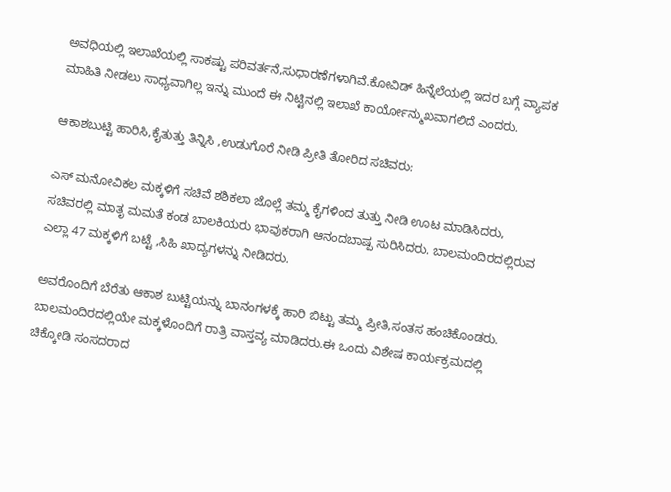ಅವಧಿಯಲ್ಲಿ ಇಲಾಖೆಯಲ್ಲಿ ಸಾಕಷ್ಟು ಪರಿವರ್ತನೆ,ಸುಧಾರಣೆಗಳಾಗಿವೆ.ಕೋವಿಡ್ ಹಿನ್ನೆಲೆಯಲ್ಲಿ ಇದರ ಬಗ್ಗೆ ವ್ಯಾಪಕ ಮಾಹಿತಿ ನೀಡಲು ಸಾಧ್ಯವಾಗಿಲ್ಲ ಇನ್ನು ಮುಂದೆ ಈ ನಿಟ್ಟಿನಲ್ಲಿ ಇಲಾಖೆ ಕಾರ್ಯೋನ್ಮುಖವಾಗಲಿದೆ ಎಂದರು.

ಆಕಾಶಬುಟ್ಟಿ ಹಾರಿಸಿ,ಕೈತುತ್ತು ತಿನ್ನಿಸಿ ,ಉಡುಗೊರೆ ನೀಡಿ ಪ್ರೀತಿ ತೋರಿದ ಸಚಿವರು:

ಎಸ್ ಮನೋವಿಕಲ ಮಕ್ಕಳಿಗೆ ಸಚಿವೆ ಶಶಿಕಲಾ ಜೊಲ್ಲೆ ತಮ್ಮ ಕೈಗಳಿಂದ ತುತ್ತು ನೀಡಿ ಊಟ ಮಾಡಿಸಿದರು, ಸಚಿವರಲ್ಲಿ ಮಾತೃ ಮಮತೆ ಕಂಡ ಬಾಲಕಿಯರು ಭಾವುಕರಾಗಿ ಆನಂದಬಾಷ್ಪ ಸುರಿಸಿದರು. ಬಾಲಮಂದಿರದಲ್ಲಿರುವ ಎಲ್ಲಾ 47 ಮಕ್ಕಳಿಗೆ ಬಟ್ಟೆ ,ಸಿಹಿ ಖಾದ್ಯಗಳನ್ನು ನೀಡಿದರು.

ಅವರೊಂದಿಗೆ ಬೆರೆತು ಆಕಾಶ ಬುಟ್ಟಿಯನ್ನು ಬಾನಂಗಳಕ್ಕೆ ಹಾರಿ ಬಿಟ್ಟು ತಮ್ಮ ಪ್ರೀತಿ,ಸಂತಸ ಹಂಚಿಕೊಂಡರು. ಬಾಲಮಂದಿರದಲ್ಲಿಯೇ ಮಕ್ಕಳೊಂದಿಗೆ ರಾತ್ರಿ ವಾಸ್ತವ್ಯ ಮಾಡಿದರು.ಈ ಒಂದು ವಿಶೇಷ ಕಾರ್ಯಕ್ರಮದಲ್ಲಿ ಚಿಕ್ಕೋಡಿ ಸಂಸದರಾದ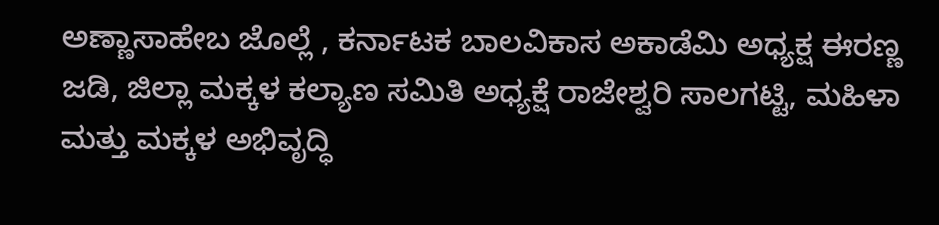ಅಣ್ಣಾಸಾಹೇಬ ಜೊಲ್ಲೆ , ಕರ್ನಾಟಕ ಬಾಲವಿಕಾಸ ಅಕಾಡೆಮಿ ಅಧ್ಯಕ್ಷ ಈರಣ್ಣ ಜಡಿ, ಜಿಲ್ಲಾ ಮಕ್ಕಳ ಕಲ್ಯಾಣ ಸಮಿತಿ ಅಧ್ಯಕ್ಷೆ ರಾಜೇಶ್ವರಿ ಸಾಲಗಟ್ಟಿ, ಮಹಿಳಾ ಮತ್ತು ಮಕ್ಕಳ ಅಭಿವೃದ್ಧಿ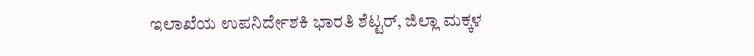ಇಲಾಖೆಯ ಉಪನಿರ್ದೇಶಕಿ ಭಾರತಿ ಶೆಟ್ಟರ್, ಜಿಲ್ಲಾ ಮಕ್ಕಳ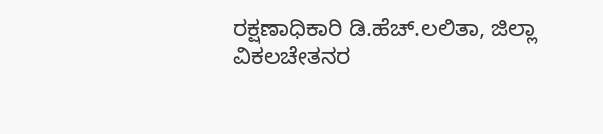ರಕ್ಷಣಾಧಿಕಾರಿ ಡಿ.ಹೆಚ್.ಲಲಿತಾ, ಜಿಲ್ಲಾ ವಿಕಲಚೇತನರ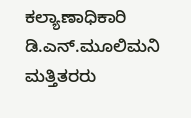ಕಲ್ಯಾಣಾಧಿಕಾರಿ ಡಿ.ಎನ್.ಮೂಲಿಮನಿ ಮತ್ತಿತರರು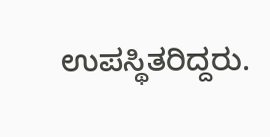ಉಪಸ್ಥಿತರಿದ್ದರು.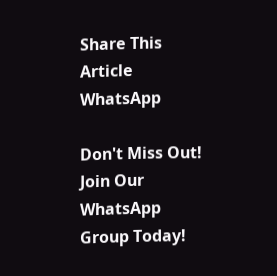Share This Article
WhatsApp

Don't Miss Out! Join Our WhatsApp Group Today!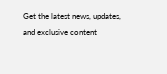Get the latest news, updates, and exclusive content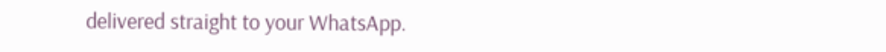delivered straight to your WhatsApp.